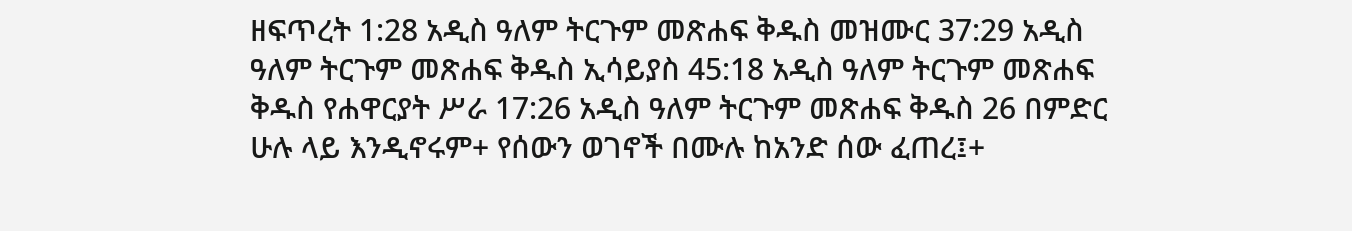ዘፍጥረት 1:28 አዲስ ዓለም ትርጉም መጽሐፍ ቅዱስ መዝሙር 37:29 አዲስ ዓለም ትርጉም መጽሐፍ ቅዱስ ኢሳይያስ 45:18 አዲስ ዓለም ትርጉም መጽሐፍ ቅዱስ የሐዋርያት ሥራ 17:26 አዲስ ዓለም ትርጉም መጽሐፍ ቅዱስ 26 በምድር ሁሉ ላይ እንዲኖሩም+ የሰውን ወገኖች በሙሉ ከአንድ ሰው ፈጠረ፤+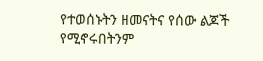የተወሰኑትን ዘመናትና የሰው ልጆች የሚኖሩበትንም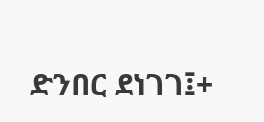ድንበር ደነገገ፤+